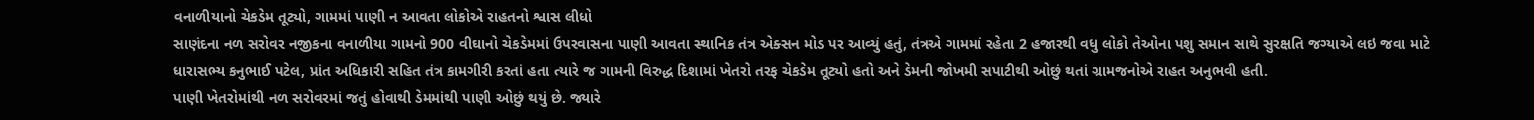વનાળીયાનો ચેકડેમ તૂટ્યો, ગામમાં પાણી ન આવતા લોકોએ રાહતનો શ્વાસ લીધો
સાણંદના નળ સરોવર નજીકના વનાળીયા ગામનો 900 વીઘાનો ચેકડેમમાં ઉપરવાસના પાણી આવતા સ્થાનિક તંત્ર એક્સન મોડ પર આવ્યું હતું, તંત્રએ ગામમાં રહેતા 2 હજારથી વધુ લોકો તેઓના પશુ સમાન સાથે સુરક્ષતિ જગ્યાએ લઇ જવા માટે ધારાસભ્ય કનુભાઈ પટેલ, પ્રાંત અધિકારી સહિત તંત્ર કામગીરી કરતાં હતા ત્યારે જ ગામની વિરુદ્ધ દિશામાં ખેતરો તરફ ચેકડેમ તૂટ્યો હતો અને ડેમની જોખમી સપાટીથી ઓછું થતાં ગ્રામજનોએ રાહત અનુભવી હતી.
પાણી ખેતરોમાંથી નળ સરોવરમાં જતું હોવાથી ડેમમાંથી પાણી ઓછું થયું છે. જ્યારે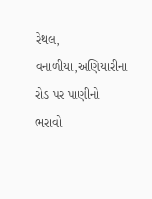રેથલ, વનાળીયા,અણિયારીના રોડ પર પાણીનો ભરાવો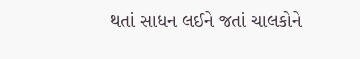થતાં સાધન લઈને જતાં ચાલકોને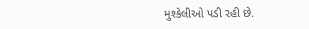મુશ્કેલીઓ પડી રહી છે.